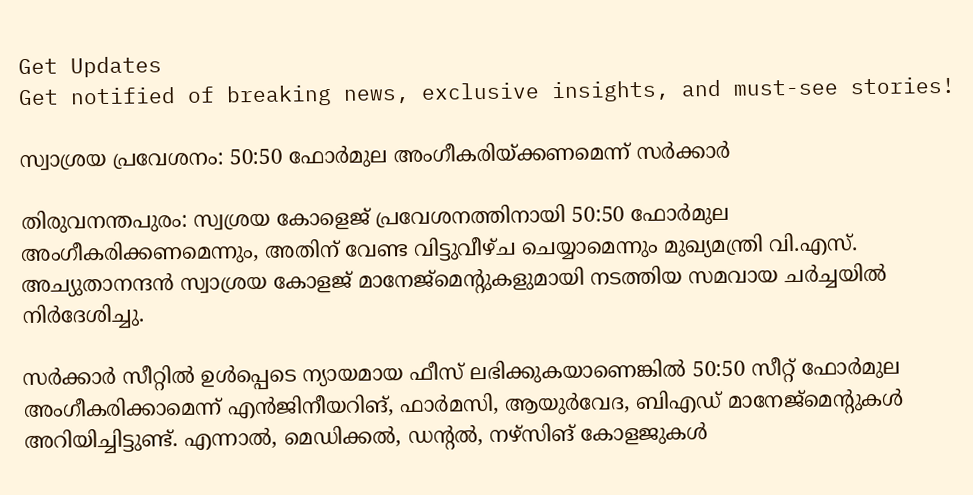Get Updates
Get notified of breaking news, exclusive insights, and must-see stories!

സ്വാശ്രയ പ്രവേശനം: 50:50 ഫോര്‍മുല അംഗീകരിയ്ക്കണമെന്ന് സര്‍ക്കാര്‍

തിരുവനന്തപുരം: സ്വശ്രയ കോളെജ് പ്രവേശനത്തിനായി 50:50 ഫോര്‍മുല അംഗീകരിക്കണമെന്നും, അതിന്‌ വേണ്ട വിട്ടുവീഴ്ച ചെയ്യാമെന്നും മുഖ്യമന്ത്രി വി.എസ്‌. അച്യുതാനന്ദന്‍ സ്വാശ്രയ കോളജ്‌ മാനേജ്മെന്റുകളുമായി നടത്തിയ സമവായ ചര്‍ച്ചയില്‍ നിര്‍ദേശിച്ചു.

സര്‍ക്കാര്‍ സീറ്റില്‍ ഉള്‍പ്പെടെ ന്യായമായ ഫീസ്‌ ലഭിക്കുകയാണെങ്കില്‍ 50:50 സീറ്റ്‌ ഫോര്‍മുല അംഗീകരിക്കാമെന്ന്‌ എന്‍ജിനീയറിങ്‌, ഫാര്‍മസി, ആയുര്‍വേദ, ബിഎഡ്‌ മാനേജ്മെന്റുകള്‍ അറിയിച്ചിട്ടുണ്ട്‌. എന്നാല്‍, മെഡിക്കല്‍, ഡന്റല്‍, നഴ്സിങ്‌ കോളജുകള്‍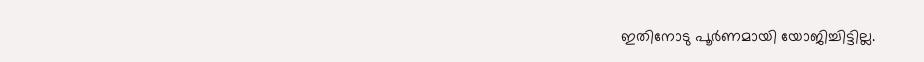ഇതിനോടു പൂര്‍ണമായി യോജിച്ചിട്ടില്ല.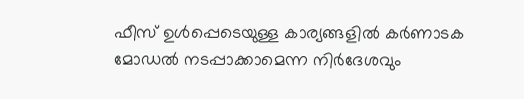ഫീസ്‌ ഉള്‍പ്പെടെയുള്ള കാര്യങ്ങളില്‍ കര്‍ണാടക മോഡല്‍ നടപ്പാക്കാമെന്ന നിര്‍ദേശവും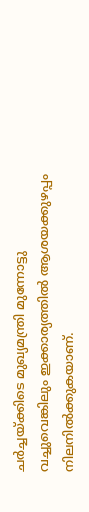ചര്‍ച്ചയ്ക്കിടെ മുഖ്യമന്ത്രി മുന്നോട്ടു വച്ചുവെങ്കിലും ഇക്കാര്യത്തില്‍ ആശയക്കുഴപ്പം നിലനില്‍ക്കുകയാണ്.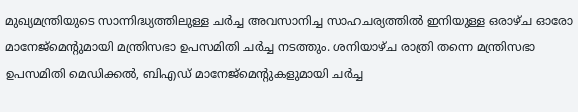മുഖ്യമന്ത്രിയുടെ സാന്നിദ്ധ്യത്തിലുള്ള ചര്‍ച്ച അവസാനിച്ച സാഹചര്യത്തില്‍ ഇനിയുള്ള ഒരാഴ്ച ഓരോ മാനേജ്മെന്റുമായി മന്ത്രിസഭാ ഉപസമിതി ചര്‍ച്ച നടത്തും. ശനിയാഴ്ച രാത്രി തന്നെ മന്ത്രിസഭാ ഉപസമിതി മെഡിക്കല്‍, ബിഎഡ്‌ മാനേജ്മെന്റുകളുമായി ചര്‍ച്ച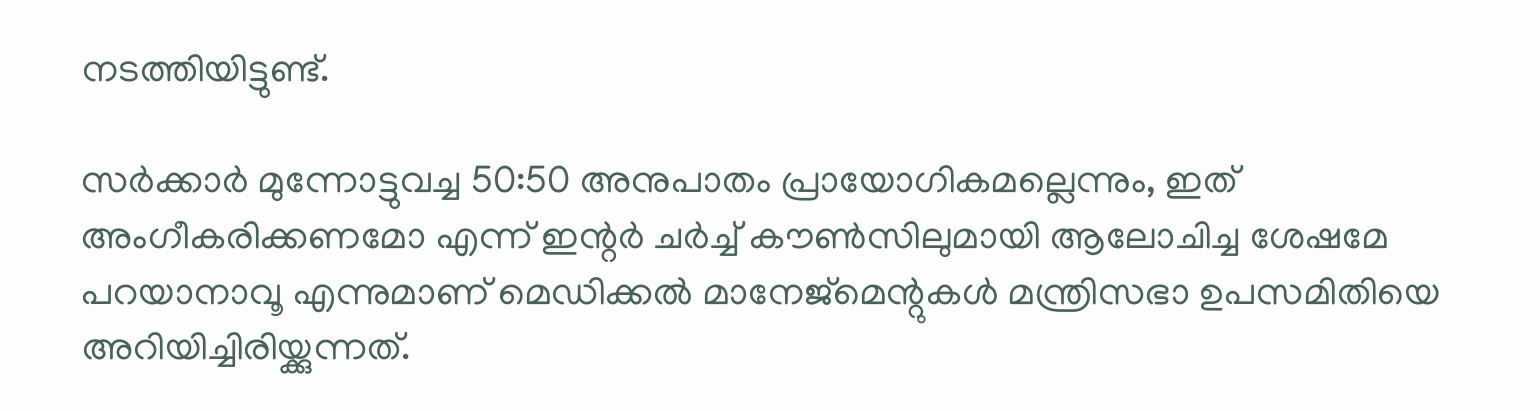നടത്തിയിട്ടുണ്ട്.

സര്‍ക്കാര്‍ മുന്നോട്ടുവച്ച 50:50 അനുപാതം പ്രായോഗികമല്ലെന്നും, ഇത്‌ അംഗീകരിക്കണമോ എന്ന്‌ ഇന്റര്‍ ചര്‍ച്ച്‌ കൗണ്‍സിലുമായി ആലോചിച്ച ശേഷമേ പറയാനാവൂ എന്നുമാണ് മെഡിക്കല്‍ മാനേജ്മെന്റുകള്‍ മന്ത്രിസഭാ ഉപസമിതിയെ അറിയിച്ചിരിയ്ക്കുന്നത്.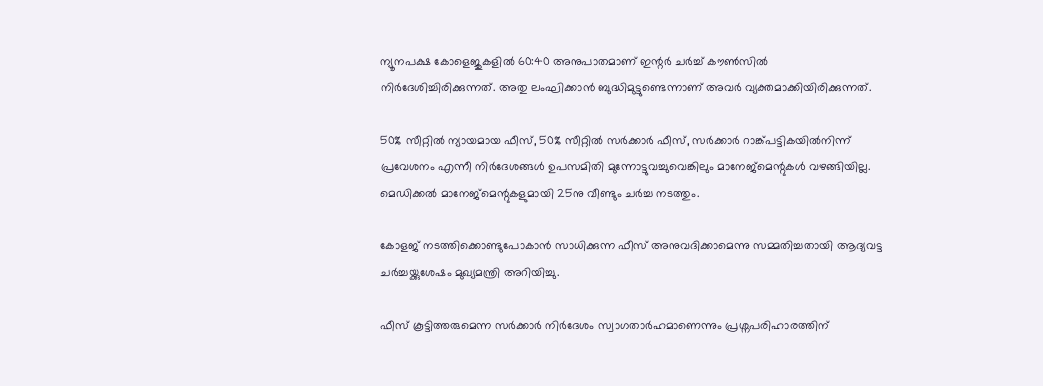ന്യൂനപക്ഷ കോളെജുകളില്‍ 60:40 അനുപാതമാണ്‌ ഇന്റര്‍ ചര്‍ച്ച്‌ കൗണ്‍സില്‍ നിര്‍ദേശിച്ചിരിക്കുന്നത്‌. അതു ലംഘിക്കാന്‍ ബുദ്ധിമുട്ടുണ്ടെന്നാണ് അവര്‍ വ്യക്തമാക്കിയിരിക്കുന്നത്.

50% സീറ്റില്‍ ന്യായമായ ഫീസ്‌, 50% സീറ്റില്‍ സര്‍ക്കാര്‍ ഫീസ്‌, സര്‍ക്കാര്‍ റാങ്ക്പട്ടികയില്‍നിന്ന്‌ പ്രവേശനം എന്നീ നിര്‍ദേശങ്ങള്‍ ഉപസമിതി മുന്നോട്ടുവച്ചുവെങ്കിലും മാനേജ്മെന്റുകള്‍ വഴങ്ങിയില്ല. മെഡിക്കല്‍ മാനേജ്മെന്റുകളുമായി 25നു വീണ്ടും ചര്‍ച്ച നടത്തും.

കോളജ്‌ നടത്തിക്കൊണ്ടുപോകാന്‍ സാധിക്കുന്ന ഫീസ്‌ അനുവദിക്കാമെന്നു സമ്മതിച്ചതായി ആദ്യവട്ട ചര്‍ച്ചയ്ക്കുശേഷം മുഖ്യമന്ത്രി അറിയിച്ചു.

ഫീസ്‌ കൂട്ടിത്തരുമെന്ന സര്‍ക്കാര്‍ നിര്‍ദേശം സ്വാഗതാര്‍ഹമാണെന്നും പ്രശ്നപരിഹാരത്തിന്‌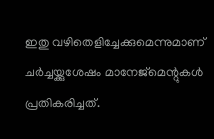ഇതു വഴിതെളിച്ചേക്കുമെന്നുമാണ്‌ ചര്‍ച്ചയ്ക്കുശേഷം മാനേജ്മെന്റുകള്‍ പ്രതികരിച്ചത്‌.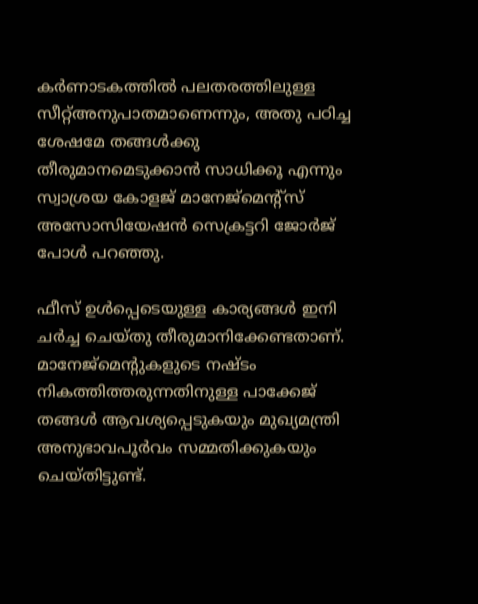കര്‍ണാടകത്തില്‍ പലതരത്തിലുള്ള സീറ്റ്‌അനുപാതമാണെന്നും, അതു പഠിച്ച ശേഷമേ തങ്ങള്‍ക്കു തീരുമാനമെടുക്കാന്‍ സാധിക്കൂ എന്നും സ്വാശ്രയ കോളജ്‌ മാനേജ്മെന്റ്സ്‌ അസോസിയേഷന്‍ സെക്രട്ടറി ജോര്‍ജ്‌ പോള്‍ പറഞ്ഞു.

ഫീസ്‌ ഉള്‍പ്പെടെയുള്ള കാര്യങ്ങള്‍ ഇനി ചര്‍ച്ച ചെയ്‌തു തീരുമാനിക്കേണ്ടതാണ്‌. മാനേജ്മെന്റുകളുടെ നഷ്ടം നികത്തിത്തരുന്നതിനുള്ള പാക്കേജ്‌ തങ്ങള്‍ ആവശ്യപ്പെടുകയും മുഖ്യമന്ത്രി അനുഭാവപൂര്‍വം സമ്മതിക്കുകയും ചെയ്‌തിട്ടുണ്ട്‌.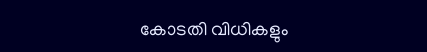കോടതി വിധികളും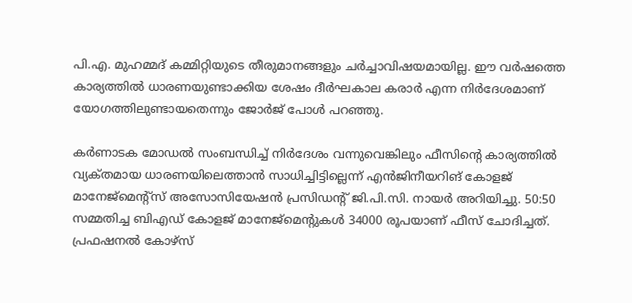പി.എ. മുഹമ്മദ്‌ കമ്മിറ്റിയുടെ തീരുമാനങ്ങളും ചര്‍ച്ചാവിഷയമായില്ല. ഈ വര്‍ഷത്തെ കാര്യത്തില്‍ ധാരണയുണ്ടാക്കിയ ശേഷം ദീര്‍ഘകാല കരാര്‍ എന്ന നിര്‍ദേശമാണ്‌ യോഗത്തിലുണ്ടായതെന്നും ജോര്‍ജ്‌ പോള്‍ പറഞ്ഞു.

കര്‍ണാടക മോഡല്‍ സംബന്ധിച്ച്‌ നിര്‍ദേശം വന്നുവെങ്കിലും ഫീസിന്റെ കാര്യത്തില്‍ വ്യക്‌തമായ ധാരണയിലെത്താന്‍ സാധിച്ചിട്ടില്ലെന്ന്‌ എന്‍ജിനീയറിങ്‌ കോളജ്‌ മാനേജ്മെന്റ്സ്‌ അസോസിയേഷന്‍ പ്രസിഡന്റ്‌ ജി.പി.സി. നായര്‍ അറിയിച്ചു. 50:50 സമ്മതിച്ച ബിഎഡ്‌ കോളജ്‌ മാനേജ്മെന്റുകള്‍ 34000 രൂപയാണ്‌ ഫീസ്‌ ചോദിച്ചത്‌. പ്രഫഷനല്‍ കോഴ്സ്‌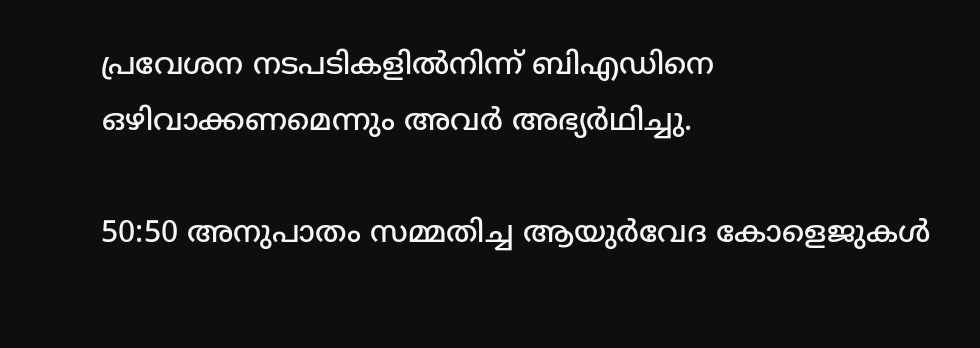പ്രവേശന നടപടികളില്‍നിന്ന്‌ ബിഎഡിനെ ഒഴിവാക്കണമെന്നും അവര്‍ അഭ്യര്‍ഥിച്ചു.

50:50 അനുപാതം സമ്മതിച്ച ആയുര്‍വേദ കോളെജുകള്‍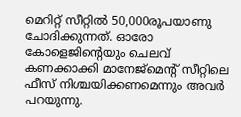മെറിറ്റ്‌ സീറ്റില്‍ 50,000രൂപയാണു ചോദിക്കുന്നത്‌. ഓരോ കോളെജിന്റെയും ചെലവ്‌ കണക്കാക്കി മാനേജ്മെന്റ്‌ സീറ്റിലെ ഫീസ്‌ നിശ്ചയിക്കണമെന്നും അവര്‍ പറയുന്നു.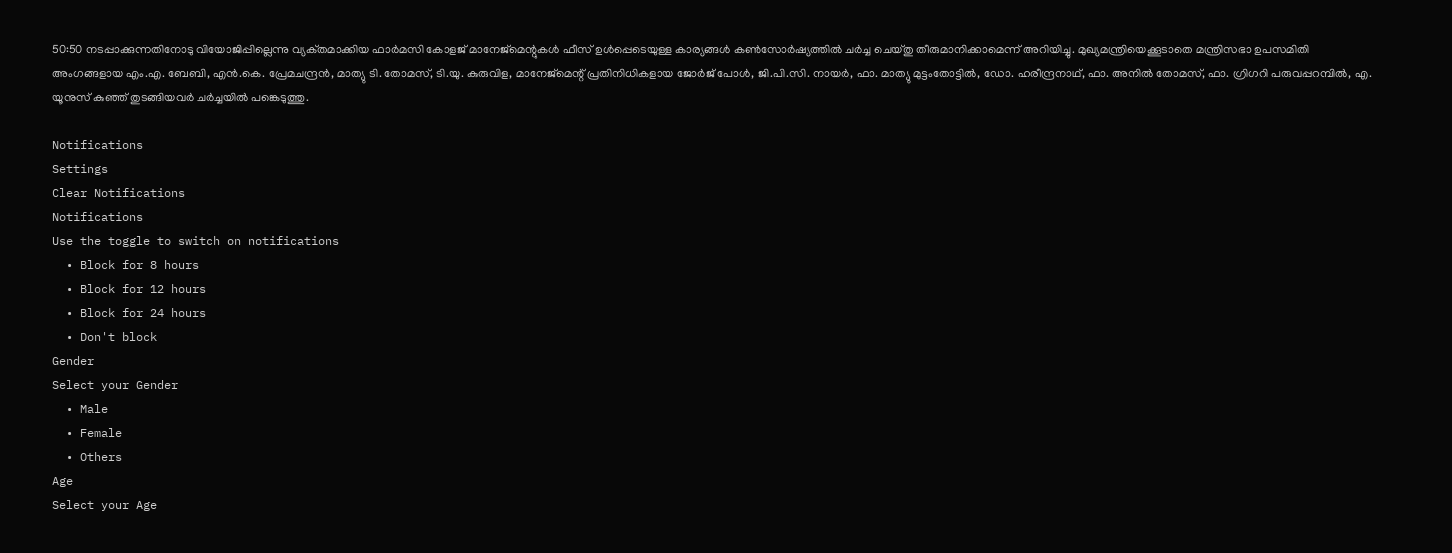50:50 നടപ്പാക്കുന്നതിനോടു വിയോജിപ്പില്ലെന്നു വ്യക്‌തമാക്കിയ ഫാര്‍മസി കോളജ്‌ മാനേജ്മെന്റുകള്‍ ഫീസ്‌ ഉള്‍പ്പെടെയുള്ള കാര്യങ്ങള്‍ കണ്‍സോര്‍ഷ്യത്തില്‍ ചര്‍ച്ച ചെയ്‌തു തീരുമാനിക്കാമെന്ന്‌ അറിയിച്ചു. മുഖ്യമന്ത്രിയെക്കൂടാതെ മന്ത്രിസഭാ ഉപസമിതി അംഗങ്ങളായ എം.എ. ബേബി, എന്‍.കെ. പ്രേമചന്ദ്രന്‍, മാത്യു ടി. തോമസ്‌, ടി.യു. കുരുവിള, മാനേജ്മെന്റ്‌ പ്രതിനിധികളായ ജോര്‍ജ്‌ പോള്‍, ജി.പി.സി. നായര്‍, ഫാ. മാത്യു മുട്ടംതോട്ടില്‍, ഡോ. ഹരീന്ദ്രനാഥ്‌, ഫാ. അനില്‍ തോമസ്‌, ഫാ. ഗ്രിഗറി പരുവപ്പറമ്പില്‍, എ. യൂനുസ്‌ കുഞ്ഞ്‌ തുടങ്ങിയവര്‍ ചര്‍ച്ചയില്‍ പങ്കെടുത്തു.

Notifications
Settings
Clear Notifications
Notifications
Use the toggle to switch on notifications
  • Block for 8 hours
  • Block for 12 hours
  • Block for 24 hours
  • Don't block
Gender
Select your Gender
  • Male
  • Female
  • Others
Age
Select your Age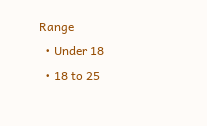Range
  • Under 18
  • 18 to 25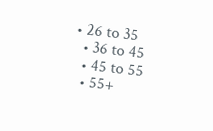• 26 to 35
  • 36 to 45
  • 45 to 55
  • 55+